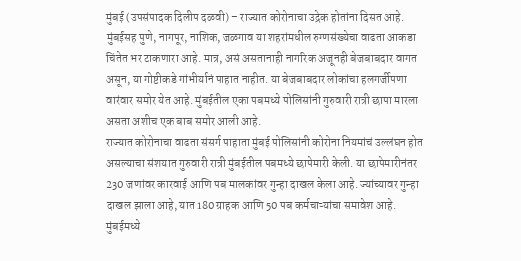मुंबई (उपसंपादक दिलीप दळवी) – राज्यात कोरोनाचा उद्रेक होतांना दिसत आहे. मुंबईसह पुणे, नागपूर, नाशिक, जळगाव या शहरांमधील रुग्णसंख्येचा वाढता आकडा चिंतेत भर टाकणारा आहे. मात्र, असं असतानाही नागरिक अजूनही बेजबाबदार वागत असून, या गोष्टीकडे गांभीर्यानं पाहात नाहीत. या बेजबाबदार लोकांचा हलगर्जीपणा वारंवार समोर येत आहे. मुंबईतील एका पबमध्ये पोलिसांनी गुरुवारी रात्री छापा मारला असता अशीच एक बाब समोर आली आहे.
राज्यात कोरोनाचा वाढता संसर्ग पाहाता मुंबई पोलिसांनी कोरोना नियमांचं उल्लंघन होत असल्याचा संशयात गुरुवारी रात्री मुंबईतील पबमध्ये छापेमारी केली. या छापेमारीनंतर 230 जणांवर कारवाई आणि पब मालकांवर गुन्हा दाखल केला आहे. ज्यांच्यावर गुन्हा दाखल झाला आहे, यात 180 ग्राहक आणि 50 पब कर्मचाऱ्यांचा समावेश आहे.
मुंबईमध्ये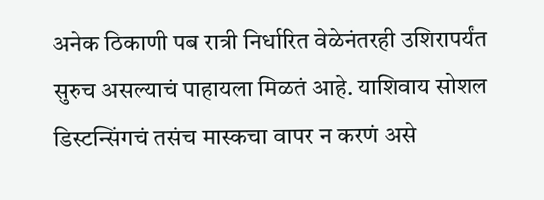अनेक ठिकाणी पब रात्री निर्धारित वेळेनंतरही उशिरापर्यंत सुरुच असल्याचं पाहायला मिळतं आहे. याशिवाय सोशल डिस्टन्सिंगचं तसंच मास्कचा वापर न करणं असे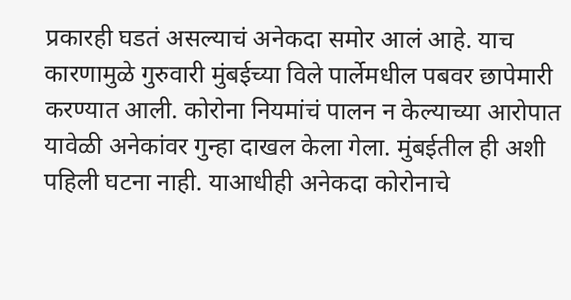प्रकारही घडतं असल्याचं अनेकदा समोर आलं आहे. याच कारणामुळे गुरुवारी मुंबईच्या विले पार्लेमधील पबवर छापेमारी करण्यात आली. कोरोना नियमांचं पालन न केल्याच्या आरोपात यावेळी अनेकांवर गुन्हा दाखल केला गेला. मुंबईतील ही अशी पहिली घटना नाही. याआधीही अनेकदा कोरोनाचे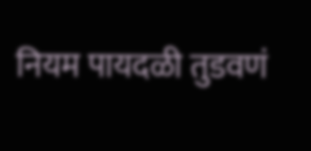नियम पायदळी तुडवणं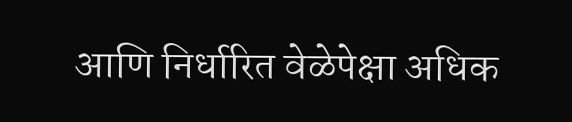आणि निर्धारित वेळेपेक्षा अधिक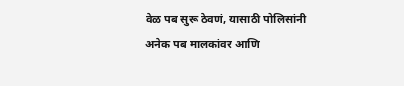वेळ पब सुरू ठेवणं, यासाठी पोलिसांनी अनेक पब मालकांवर आणि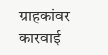ग्राहकांवर कारवाई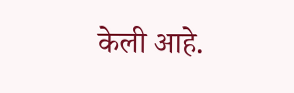केली आहे.